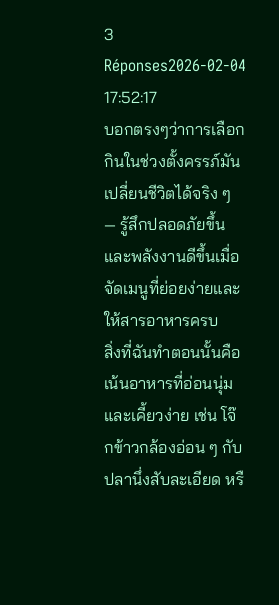3 Réponses2026-02-04 17:52:17
บอกตรงๆว่าการเลือกกินในช่วงตั้งครรภ์มันเปลี่ยนชีวิตได้จริง ๆ — รู้สึกปลอดภัยขึ้นและพลังงานดีขึ้นเมื่อจัดเมนูที่ย่อยง่ายและให้สารอาหารครบ
สิ่งที่ฉันทำตอนนั้นคือเน้นอาหารที่อ่อนนุ่มและเคี้ยวง่าย เช่น โจ๊กข้าวกล้องอ่อน ๆ กับปลานึ่งสับละเอียด หรื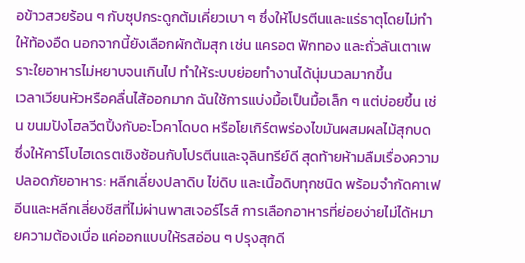อข้าวสวยร้อน ๆ กับซุปกระดูกต้มเคี่ยวเบา ๆ ซึ่งให้โปรตีนและแร่ธาตุโดยไม่ทำให้ท้องอืด นอกจากนี้ยังเลือกผักต้มสุก เช่น แครอต ฟักทอง และถั่วลันเตาเพราะใยอาหารไม่หยาบจนเกินไป ทำให้ระบบย่อยทำงานได้นุ่มนวลมากขึ้น
เวลาเวียนหัวหรือคลื่นไส้ออกมาก ฉันใช้การแบ่งมื้อเป็นมื้อเล็ก ๆ แต่บ่อยขึ้น เช่น ขนมปังโฮลวีตปิ้งกับอะโวคาโดบด หรือโยเกิร์ตพร่องไขมันผสมผลไม้สุกบด ซึ่งให้คาร์โบไฮเดรตเชิงซ้อนกับโปรตีนและจุลินทรีย์ดี สุดท้ายห้ามลืมเรื่องความปลอดภัยอาหาร: หลีกเลี่ยงปลาดิบ ไข่ดิบ และเนื้อดิบทุกชนิด พร้อมจำกัดคาเฟอีนและหลีกเลี่ยงชีสที่ไม่ผ่านพาสเจอร์ไรส์ การเลือกอาหารที่ย่อยง่ายไม่ได้หมายความต้องเบื่อ แค่ออกแบบให้รสอ่อน ๆ ปรุงสุกดี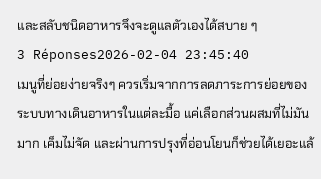และสลับชนิดอาหารจึงจะดูแลตัวเองได้สบาย ๆ
3 Réponses2026-02-04 23:45:40
เมนูที่ย่อยง่ายจริงๆ ควรเริ่มจากการลดภาระการย่อยของระบบทางเดินอาหารในแต่ละมื้อ แค่เลือกส่วนผสมที่ไม่มันมาก เค็มไม่จัด และผ่านการปรุงที่อ่อนโยนก็ช่วยได้เยอะแล้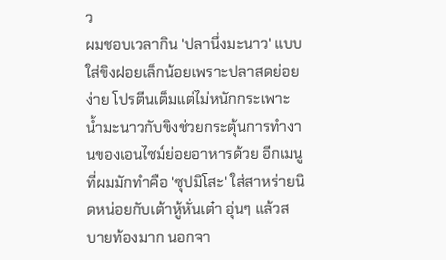ว
ผมชอบเวลากิน 'ปลานึ่งมะนาว' แบบใส่ขิงฝอยเล็กน้อยเพราะปลาสดย่อยง่าย โปรตีนเต็มแต่ไม่หนักกระเพาะ น้ำมะนาวกับขิงช่วยกระตุ้นการทำงานของเอนไซม์ย่อยอาหารด้วย อีกเมนูที่ผมมักทำคือ 'ซุปมิโสะ' ใส่สาหร่ายนิดหน่อยกับเต้าหู้หั่นเต๋า อุ่นๆ แล้วสบายท้องมาก นอกจา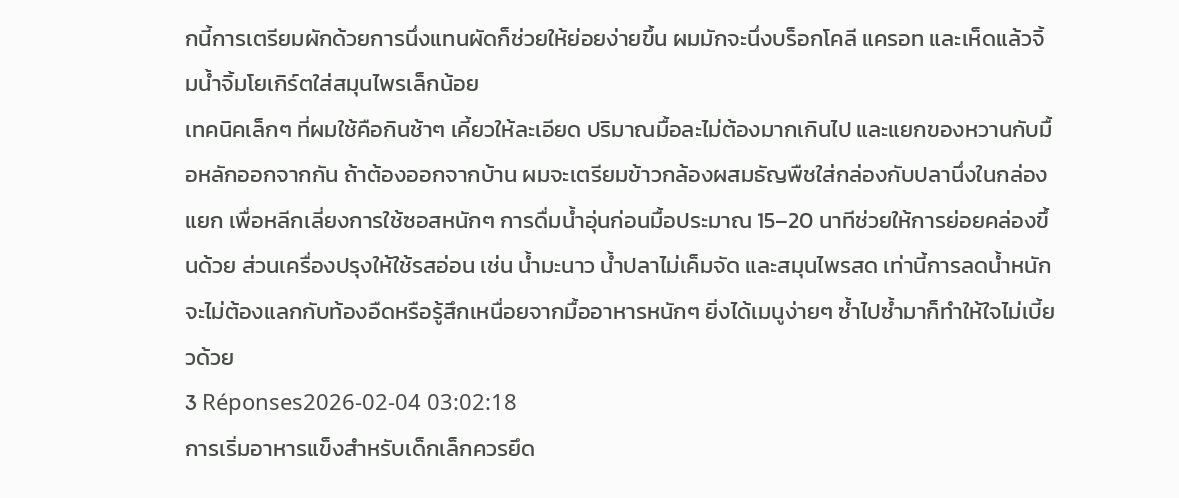กนี้การเตรียมผักด้วยการนึ่งแทนผัดก็ช่วยให้ย่อยง่ายขึ้น ผมมักจะนึ่งบร็อกโคลี แครอท และเห็ดแล้วจิ้มน้ำจิ้มโยเกิร์ตใส่สมุนไพรเล็กน้อย
เทคนิคเล็กๆ ที่ผมใช้คือกินช้าๆ เคี้ยวให้ละเอียด ปริมาณมื้อละไม่ต้องมากเกินไป และแยกของหวานกับมื้อหลักออกจากกัน ถ้าต้องออกจากบ้าน ผมจะเตรียมข้าวกล้องผสมธัญพืชใส่กล่องกับปลานึ่งในกล่องแยก เพื่อหลีกเลี่ยงการใช้ซอสหนักๆ การดื่มน้ำอุ่นก่อนมื้อประมาณ 15–20 นาทีช่วยให้การย่อยคล่องขึ้นด้วย ส่วนเครื่องปรุงให้ใช้รสอ่อน เช่น น้ำมะนาว น้ำปลาไม่เค็มจัด และสมุนไพรสด เท่านี้การลดน้ำหนักจะไม่ต้องแลกกับท้องอืดหรือรู้สึกเหนื่อยจากมื้ออาหารหนักๆ ยิ่งได้เมนูง่ายๆ ซ้ำไปซ้ำมาก็ทำให้ใจไม่เบี้ยวด้วย
3 Réponses2026-02-04 03:02:18
การเริ่มอาหารแข็งสำหรับเด็กเล็กควรยึด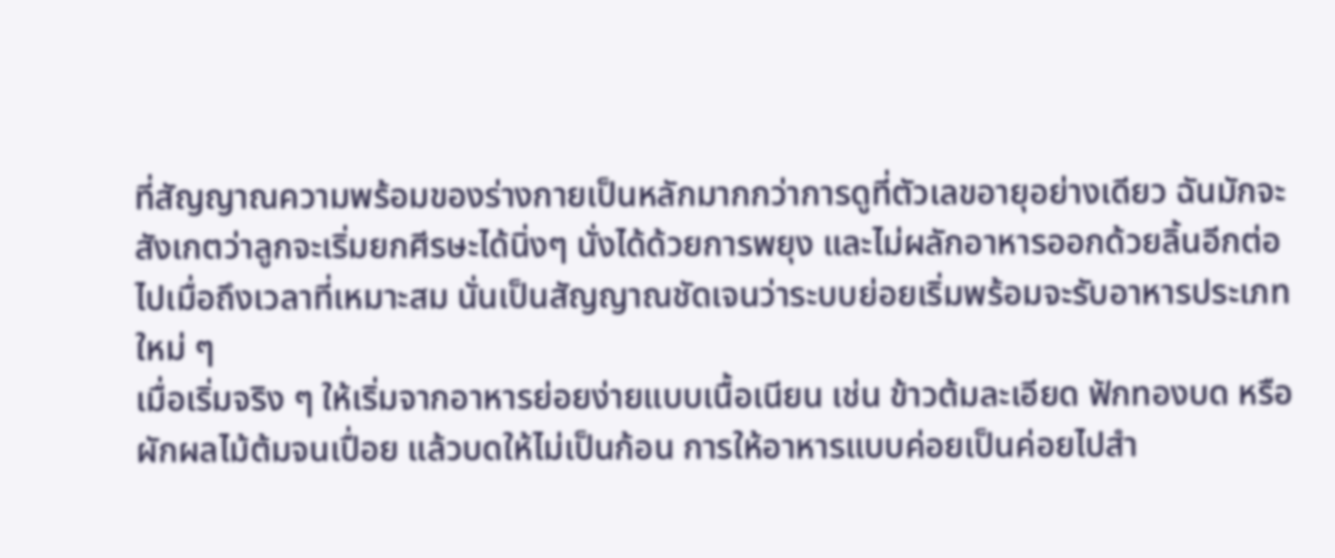ที่สัญญาณความพร้อมของร่างกายเป็นหลักมากกว่าการดูที่ตัวเลขอายุอย่างเดียว ฉันมักจะสังเกตว่าลูกจะเริ่มยกศีรษะได้นิ่งๆ นั่งได้ด้วยการพยุง และไม่ผลักอาหารออกด้วยลิ้นอีกต่อไปเมื่อถึงเวลาที่เหมาะสม นั่นเป็นสัญญาณชัดเจนว่าระบบย่อยเริ่มพร้อมจะรับอาหารประเภทใหม่ ๆ
เมื่อเริ่มจริง ๆ ให้เริ่มจากอาหารย่อยง่ายแบบเนื้อเนียน เช่น ข้าวต้มละเอียด ฟักทองบด หรือผักผลไม้ต้มจนเปื่อย แล้วบดให้ไม่เป็นก้อน การให้อาหารแบบค่อยเป็นค่อยไปสำ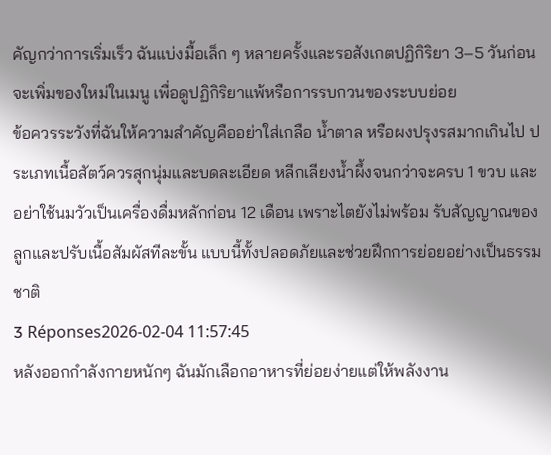คัญกว่าการเริ่มเร็ว ฉันแบ่งมื้อเล็ก ๆ หลายครั้งและรอสังเกตปฏิกิริยา 3–5 วันก่อนจะเพิ่มของใหม่ในเมนู เพื่อดูปฏิกิริยาแพ้หรือการรบกวนของระบบย่อย
ข้อควรระวังที่ฉันให้ความสำคัญคืออย่าใส่เกลือ น้ำตาล หรือผงปรุงรสมากเกินไป ประเภทเนื้อสัตว์ควรสุกนุ่มและบดละเอียด หลีกเลียงน้ำผึ้งจนกว่าจะครบ 1 ขวบ และอย่าใช้นมวัวเป็นเครื่องดื่มหลักก่อน 12 เดือน เพราะไตยังไม่พร้อม รับสัญญาณของลูกและปรับเนื้อสัมผัสทีละขั้น แบบนี้ทั้งปลอดภัยและช่วยฝึกการย่อยอย่างเป็นธรรมชาติ
3 Réponses2026-02-04 11:57:45
หลังออกกำลังกายหนักๆ ฉันมักเลือกอาหารที่ย่อยง่ายแต่ให้พลังงาน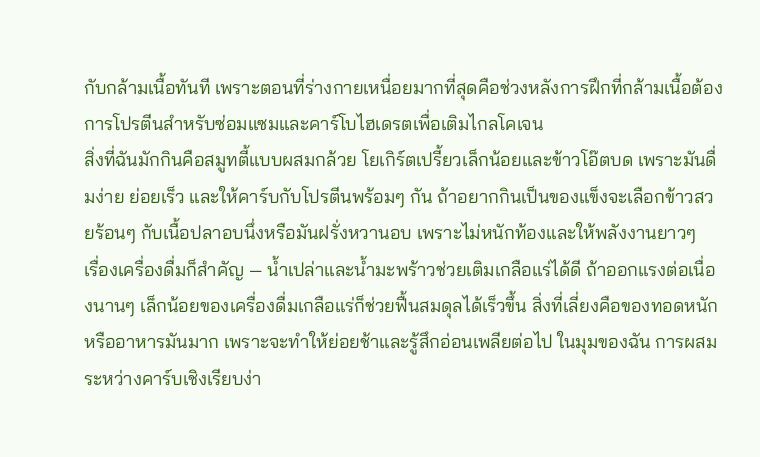กับกล้ามเนื้อทันที เพราะตอนที่ร่างกายเหนื่อยมากที่สุดคือช่วงหลังการฝึกที่กล้ามเนื้อต้องการโปรตีนสำหรับซ่อมแซมและคาร์โบไฮเดรตเพื่อเติมไกลโคเจน
สิ่งที่ฉันมักกินคือสมูทตี้แบบผสมกล้วย โยเกิร์ตเปรี้ยวเล็กน้อยและข้าวโอ๊ตบด เพราะมันดื่มง่าย ย่อยเร็ว และให้คาร์บกับโปรตีนพร้อมๆ กัน ถ้าอยากกินเป็นของแข็งจะเลือกข้าวสวยร้อนๆ กับเนื้อปลาอบนึ่งหรือมันฝรั่งหวานอบ เพราะไม่หนักท้องและให้พลังงานยาวๆ
เรื่องเครื่องดื่มก็สำคัญ — น้ำเปล่าและน้ำมะพร้าวช่วยเติมเกลือแร่ได้ดี ถ้าออกแรงต่อเนื่องนานๆ เล็กน้อยของเครื่องดื่มเกลือแร่ก็ช่วยฟื้นสมดุลได้เร็วขึ้น สิ่งที่เลี่ยงคือของทอดหนักหรืออาหารมันมาก เพราะจะทำให้ย่อยช้าและรู้สึกอ่อนเพลียต่อไป ในมุมของฉัน การผสมระหว่างคาร์บเชิงเรียบง่า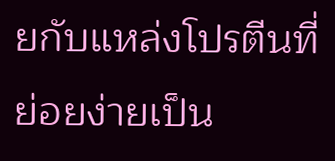ยกับแหล่งโปรตีนที่ย่อยง่ายเป็น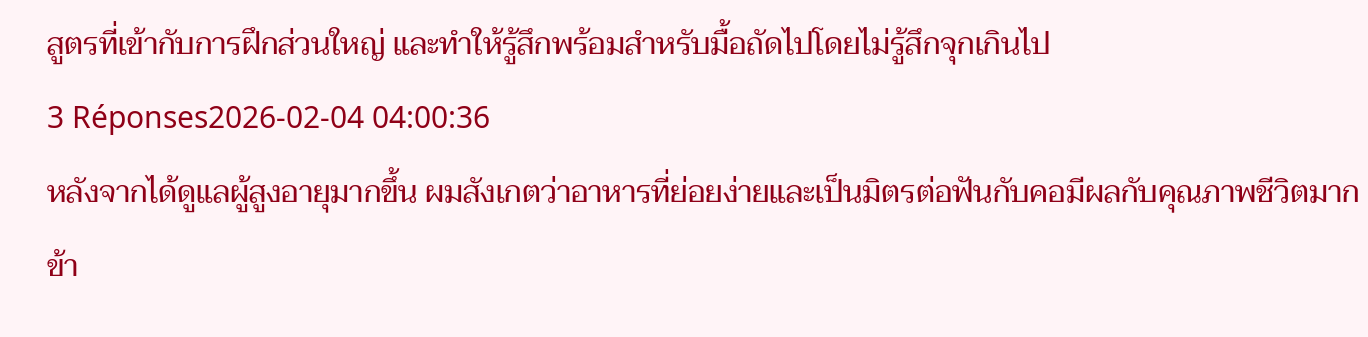สูตรที่เข้ากับการฝึกส่วนใหญ่ และทำให้รู้สึกพร้อมสำหรับมื้อถัดไปโดยไม่รู้สึกจุกเกินไป
3 Réponses2026-02-04 04:00:36
หลังจากได้ดูแลผู้สูงอายุมากขึ้น ผมสังเกตว่าอาหารที่ย่อยง่ายและเป็นมิตรต่อฟันกับคอมีผลกับคุณภาพชีวิตมาก
ข้า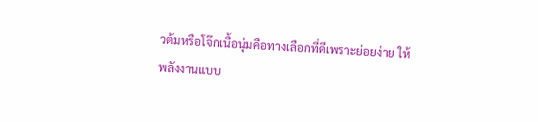วต้มหรือโจ๊กเนื้อนุ่มคือทางเลือกที่ดีเพราะย่อยง่าย ให้พลังงานแบบ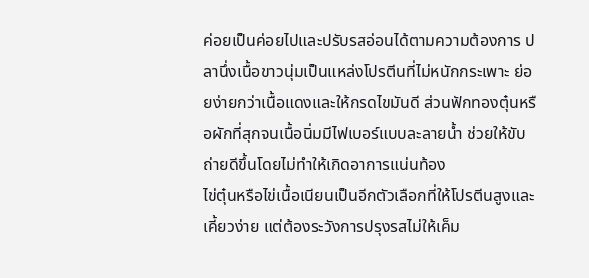ค่อยเป็นค่อยไปและปรับรสอ่อนได้ตามความต้องการ ปลานึ่งเนื้อขาวนุ่มเป็นแหล่งโปรตีนที่ไม่หนักกระเพาะ ย่อยง่ายกว่าเนื้อแดงและให้กรดไขมันดี ส่วนฟักทองตุ๋นหรือผักที่สุกจนเนื้อนิ่มมีไฟเบอร์แบบละลายน้ำ ช่วยให้ขับถ่ายดีขึ้นโดยไม่ทำให้เกิดอาการแน่นท้อง
ไข่ตุ๋นหรือไข่เนื้อเนียนเป็นอีกตัวเลือกที่ให้โปรตีนสูงและเคี้ยวง่าย แต่ต้องระวังการปรุงรสไม่ให้เค็ม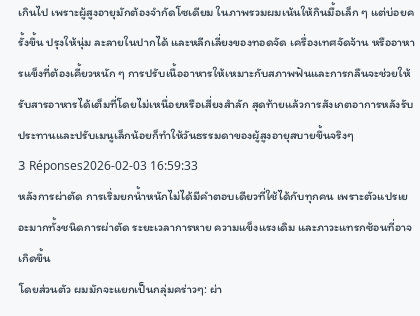เกินไป เพราะผู้สูงอายุมักต้องจำกัดโซเดียม ในภาพรวมผมเน้นให้กินมื้อเล็ก ๆ แต่บ่อยครั้งขึ้น ปรุงให้นุ่ม ละลายในปากได้ และหลีกเลี่ยงของทอดจัด เครื่องเทศจัดจ้าน หรืออาหารแข็งที่ต้องเคี้ยวหนัก ๆ การปรับเนื้ออาหารให้เหมาะกับสภาพฟันและการกลืนจะช่วยให้รับสารอาหารได้เต็มที่โดยไม่เหนื่อยหรือเสี่ยงสำลัก สุดท้ายแล้วการสังเกตอาการหลังรับประทานและปรับเมนูเล็กน้อยก็ทำให้วันธรรมดาของผู้สูงอายุสบายขึ้นจริงๆ
3 Réponses2026-02-03 16:59:33
หลังการผ่าตัด การเริ่มยกน้ำหนักไม่ได้มีคำตอบเดียวที่ใช้ได้กับทุกคน เพราะตัวแปรเยอะมากทั้งชนิดการผ่าตัด ระยะเวลาการหาย ความแข็งแรงเดิม และภาวะแทรกซ้อนที่อาจเกิดขึ้น
โดยส่วนตัว ผมมักจะแยกเป็นกลุ่มคร่าวๆ: ผ่า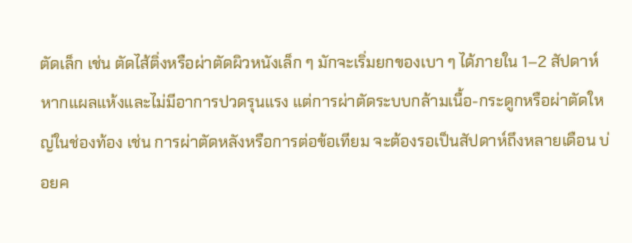ตัดเล็ก เช่น ตัดไส้ติ่งหรือผ่าตัดผิวหนังเล็ก ๆ มักจะเริ่มยกของเบา ๆ ได้ภายใน 1–2 สัปดาห์หากแผลแห้งและไม่มีอาการปวดรุนแรง แต่การผ่าตัดระบบกล้ามเนื้อ-กระดูกหรือผ่าตัดใหญ่ในช่องท้อง เช่น การผ่าตัดหลังหรือการต่อข้อเทียม จะต้องรอเป็นสัปดาห์ถึงหลายเดือน บ่อยค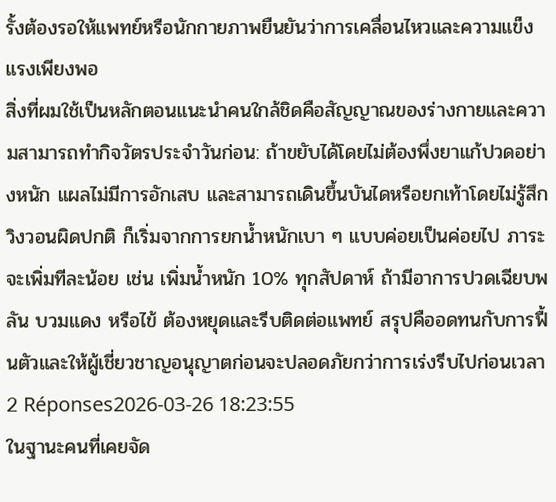รั้งต้องรอให้แพทย์หรือนักกายภาพยืนยันว่าการเคลื่อนไหวและความแข็งแรงเพียงพอ
สิ่งที่ผมใช้เป็นหลักตอนแนะนำคนใกล้ชิดคือสัญญาณของร่างกายและความสามารถทำกิจวัตรประจำวันก่อน: ถ้าขยับได้โดยไม่ต้องพึ่งยาแก้ปวดอย่างหนัก แผลไม่มีการอักเสบ และสามารถเดินขึ้นบันไดหรือยกเท้าโดยไม่รู้สึกวิงวอนผิดปกติ ก็เริ่มจากการยกน้ำหนักเบา ๆ แบบค่อยเป็นค่อยไป ภาระจะเพิ่มทีละน้อย เช่น เพิ่มน้ำหนัก 10% ทุกสัปดาห์ ถ้ามีอาการปวดเฉียบพลัน บวมแดง หรือไข้ ต้องหยุดและรีบติดต่อแพทย์ สรุปคืออดทนกับการฟื้นตัวและให้ผู้เชี่ยวชาญอนุญาตก่อนจะปลอดภัยกว่าการเร่งรีบไปก่อนเวลา
2 Réponses2026-03-26 18:23:55
ในฐานะคนที่เคยจัด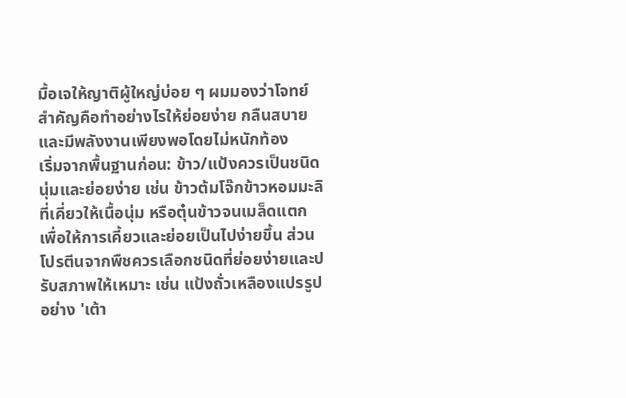มื้อเจให้ญาติผู้ใหญ่บ่อย ๆ ผมมองว่าโจทย์สำคัญคือทำอย่างไรให้ย่อยง่าย กลืนสบาย และมีพลังงานเพียงพอโดยไม่หนักท้อง
เริ่มจากพื้นฐานก่อน: ข้าว/แป้งควรเป็นชนิดนุ่มและย่อยง่าย เช่น ข้าวต้มโจ๊กข้าวหอมมะลิที่เคี่ยวให้เนื้อนุ่ม หรือตุ๋นข้าวจนเมล็ดแตก เพื่อให้การเคี้ยวและย่อยเป็นไปง่ายขึ้น ส่วนโปรตีนจากพืชควรเลือกชนิดที่ย่อยง่ายและปรับสภาพให้เหมาะ เช่น แป้งถั่วเหลืองแปรรูปอย่าง 'เต้า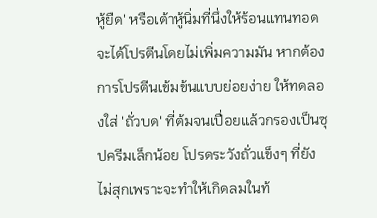หู้ยืด' หรือเต้าหู้นิ่มที่นึ่งให้ร้อนแทนทอด จะได้โปรตีนโดยไม่เพิ่มความมัน หากต้องการโปรตีนเข้มข้นแบบย่อยง่าย ให้ทดลองใส่ 'ถั่วบด' ที่ต้มจนเปื่อยแล้วกรองเป็นซุปครีมเล็กน้อย โปรดระวังถั่วแข็งๆ ที่ยังไม่สุกเพราะจะทำให้เกิดลมในท้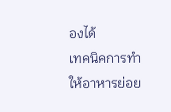องได้
เทคนิคการทำให้อาหารย่อย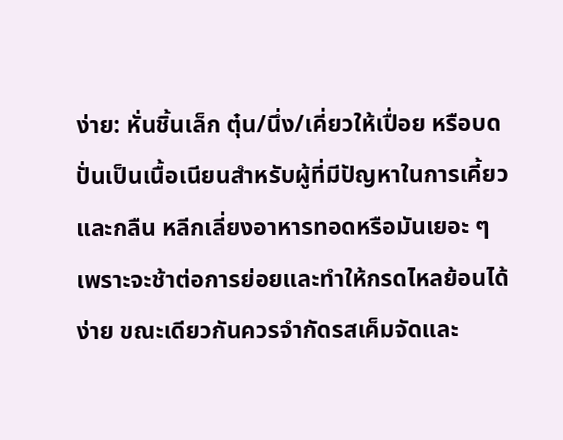ง่าย: หั่นชิ้นเล็ก ตุ๋น/นึ่ง/เคี่ยวให้เปื่อย หรือบดปั่นเป็นเนื้อเนียนสำหรับผู้ที่มีปัญหาในการเคี้ยวและกลืน หลีกเลี่ยงอาหารทอดหรือมันเยอะ ๆ เพราะจะช้าต่อการย่อยและทำให้กรดไหลย้อนได้ง่าย ขณะเดียวกันควรจำกัดรสเค็มจัดและ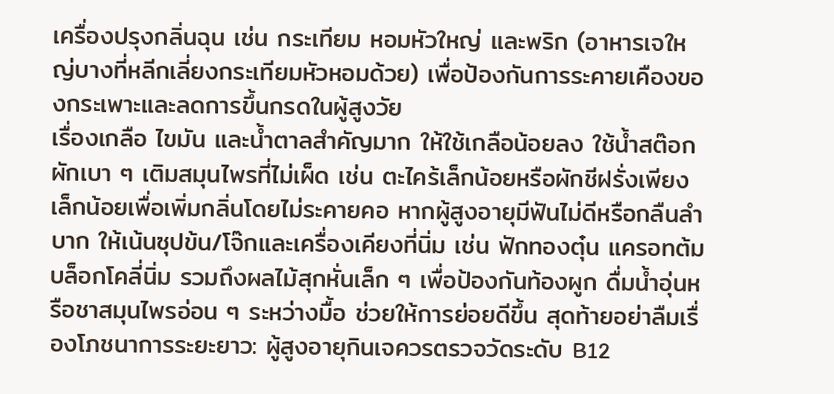เครื่องปรุงกลิ่นฉุน เช่น กระเทียม หอมหัวใหญ่ และพริก (อาหารเจใหญ่บางที่หลีกเลี่ยงกระเทียมหัวหอมด้วย) เพื่อป้องกันการระคายเคืองของกระเพาะและลดการขึ้นกรดในผู้สูงวัย
เรื่องเกลือ ไขมัน และน้ำตาลสำคัญมาก ให้ใช้เกลือน้อยลง ใช้น้ำสต๊อกผักเบา ๆ เติมสมุนไพรที่ไม่เผ็ด เช่น ตะไคร้เล็กน้อยหรือผักชีฝรั่งเพียงเล็กน้อยเพื่อเพิ่มกลิ่นโดยไม่ระคายคอ หากผู้สูงอายุมีฟันไม่ดีหรือกลืนลำบาก ให้เน้นซุปข้น/โจ๊กและเครื่องเคียงที่นิ่ม เช่น ฟักทองตุ๋น แครอทต้ม บล็อกโคลี่นิ่ม รวมถึงผลไม้สุกหั่นเล็ก ๆ เพื่อป้องกันท้องผูก ดื่มน้ำอุ่นหรือชาสมุนไพรอ่อน ๆ ระหว่างมื้อ ช่วยให้การย่อยดีขึ้น สุดท้ายอย่าลืมเรื่องโภชนาการระยะยาว: ผู้สูงอายุกินเจควรตรวจวัดระดับ B12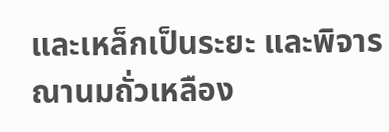และเหล็กเป็นระยะ และพิจารณานมถั่วเหลือง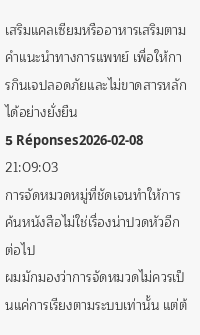เสริมแคลเซียมหรืออาหารเสริมตามคำแนะนำทางการแพทย์ เพื่อให้การกินเจปลอดภัยและไม่ขาดสารหลักได้อย่างยั่งยืน
5 Réponses2026-02-08 21:09:03
การจัดหมวดหมู่ที่ชัดเจนทำให้การค้นหนังสือไม่ใช่เรื่องน่าปวดหัวอีกต่อไป
ผมมักมองว่าการจัดหมวดไม่ควรเป็นแค่การเรียงตามระบบเท่านั้น แต่ต้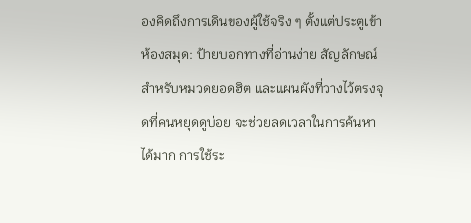องคิดถึงการเดินของผู้ใช้จริง ๆ ตั้งแต่ประตูเข้าห้องสมุด: ป้ายบอกทางที่อ่านง่าย สัญลักษณ์สำหรับหมวดยอดฮิต และแผนผังที่วางไว้ตรงจุดที่คนหยุดดูบ่อย จะช่วยลดเวลาในการค้นหาได้มาก การใช้ระ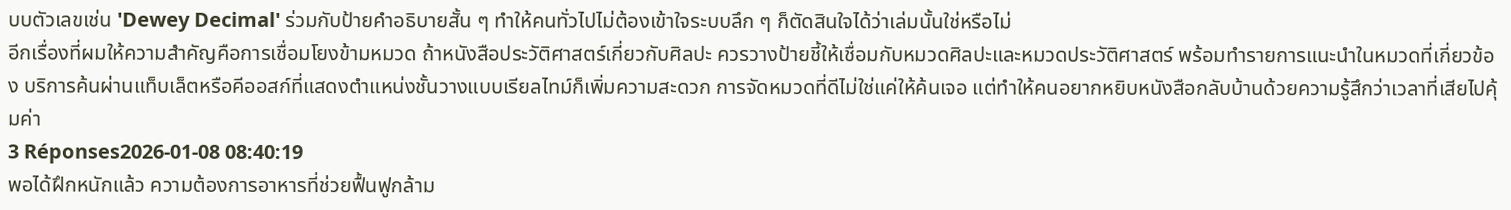บบตัวเลขเช่น 'Dewey Decimal' ร่วมกับป้ายคำอธิบายสั้น ๆ ทำให้คนทั่วไปไม่ต้องเข้าใจระบบลึก ๆ ก็ตัดสินใจได้ว่าเล่มนั้นใช่หรือไม่
อีกเรื่องที่ผมให้ความสำคัญคือการเชื่อมโยงข้ามหมวด ถ้าหนังสือประวัติศาสตร์เกี่ยวกับศิลปะ ควรวางป้ายชี้ให้เชื่อมกับหมวดศิลปะและหมวดประวัติศาสตร์ พร้อมทำรายการแนะนำในหมวดที่เกี่ยวข้อง บริการค้นผ่านแท็บเล็ตหรือคีออสก์ที่แสดงตำแหน่งชั้นวางแบบเรียลไทม์ก็เพิ่มความสะดวก การจัดหมวดที่ดีไม่ใช่แค่ให้ค้นเจอ แต่ทำให้คนอยากหยิบหนังสือกลับบ้านด้วยความรู้สึกว่าเวลาที่เสียไปคุ้มค่า
3 Réponses2026-01-08 08:40:19
พอได้ฝึกหนักแล้ว ความต้องการอาหารที่ช่วยฟื้นฟูกล้าม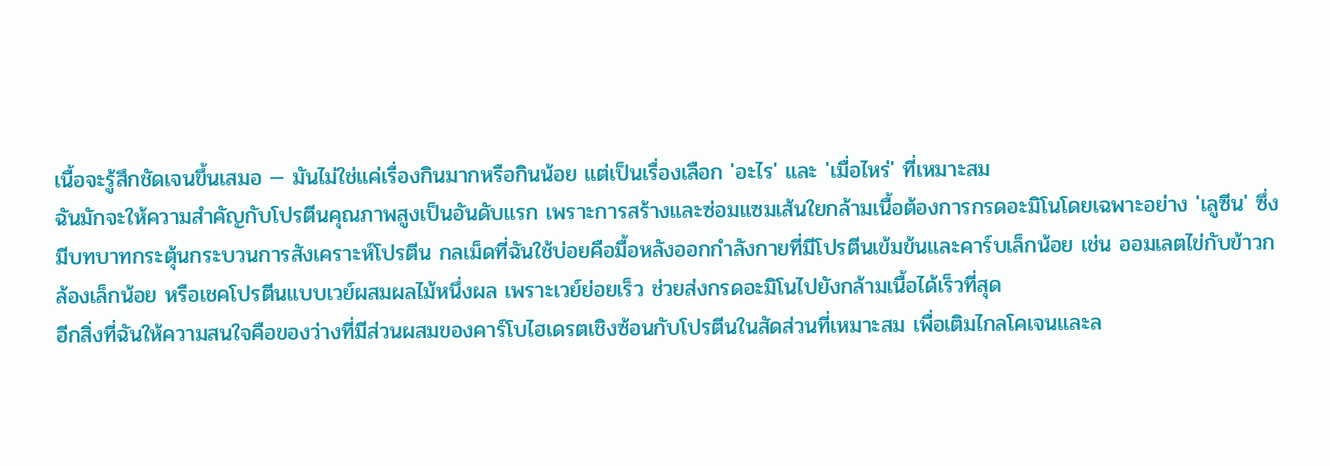เนื้อจะรู้สึกชัดเจนขึ้นเสมอ — มันไม่ใช่แค่เรื่องกินมากหรือกินน้อย แต่เป็นเรื่องเลือก 'อะไร' และ 'เมื่อไหร่' ที่เหมาะสม
ฉันมักจะให้ความสำคัญกับโปรตีนคุณภาพสูงเป็นอันดับแรก เพราะการสร้างและซ่อมแซมเส้นใยกล้ามเนื้อต้องการกรดอะมิโนโดยเฉพาะอย่าง 'เลูซีน' ซึ่งมีบทบาทกระตุ้นกระบวนการสังเคราะห์โปรตีน กลเม็ดที่ฉันใช้บ่อยคือมื้อหลังออกกำลังกายที่มีโปรตีนเข้มข้นและคาร์บเล็กน้อย เช่น ออมเลตไข่กับข้าวกล้องเล็กน้อย หรือเชคโปรตีนแบบเวย์ผสมผลไม้หนึ่งผล เพราะเวย์ย่อยเร็ว ช่วยส่งกรดอะมิโนไปยังกล้ามเนื้อได้เร็วที่สุด
อีกสิ่งที่ฉันให้ความสนใจคือของว่างที่มีส่วนผสมของคาร์โบไฮเดรตเชิงซ้อนกับโปรตีนในสัดส่วนที่เหมาะสม เพื่อเติมไกลโคเจนและล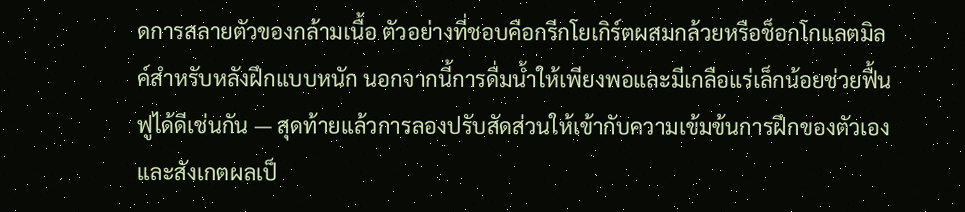ดการสลายตัวของกล้ามเนื้อ ตัวอย่างที่ชอบคือกรีกโยเกิร์ตผสมกล้วยหรือช็อกโกแลตมิลค์สำหรับหลังฝึกแบบหนัก นอกจากนี้การดื่มน้ำให้เพียงพอและมีเกลือแร่เล็กน้อยช่วยฟื้นฟูได้ดีเช่นกัน — สุดท้ายแล้วการลองปรับสัดส่วนให้เข้ากับความเข้มข้นการฝึกของตัวเองและสังเกตผลเป็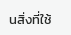นสิ่งที่ใช้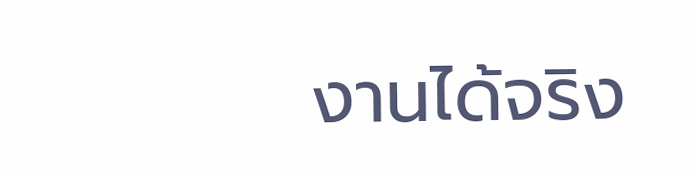งานได้จริง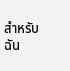สำหรับฉัน